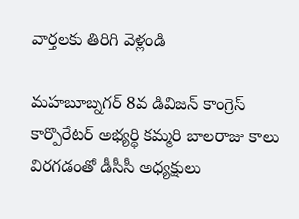వార్తలకు తిరిగి వెళ్లండి

మహబూబ్నగర్ 8వ డివిజన్ కాంగ్రెస్ కార్పొరేటర్ అభ్యర్థి కమ్మరి బాలరాజు కాలు విరగడంతో డీసీసీ అధ్యక్షులు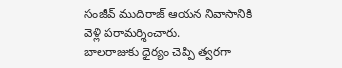సంజీవ్ ముదిరాజ్ ఆయన నివాసానికి వెళ్లి పరామర్శించారు.
బాలరాజుకు ధైర్యం చెప్పి త్వరగా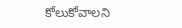కోలుకోవాలని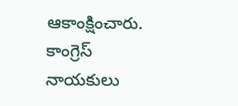ఆకాంక్షించారు. కాంగ్రెస్ నాయకులు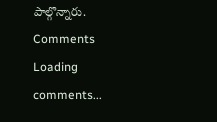పాల్గొన్నారు.
Comments
Loading comments...